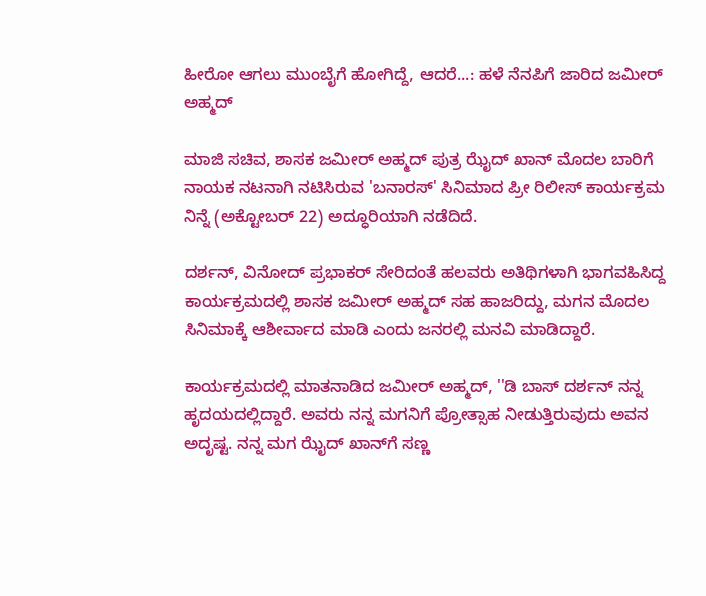ಹೀರೋ ಆಗಲು ಮುಂಬೈಗೆ ಹೋಗಿದ್ದೆ, ಆದರೆ...: ಹಳೆ ನೆನಪಿಗೆ ಜಾರಿದ ಜಮೀರ್ ಅಹ್ಮದ್

ಮಾಜಿ ಸಚಿವ, ಶಾಸಕ ಜಮೀರ್ ಅಹ್ಮದ್ ಪುತ್ರ ಝೈದ್ ಖಾನ್ ಮೊದಲ ಬಾರಿಗೆ ನಾಯಕ ನಟನಾಗಿ ನಟಿಸಿರುವ 'ಬನಾರಸ್' ಸಿನಿಮಾದ ಪ್ರೀ ರಿಲೀಸ್ ಕಾರ್ಯಕ್ರಮ ನಿನ್ನೆ (ಅಕ್ಟೋಬರ್ 22) ಅದ್ಧೂರಿಯಾಗಿ ನಡೆದಿದೆ.

ದರ್ಶನ್, ವಿನೋದ್ ಪ್ರಭಾಕರ್ ಸೇರಿದಂತೆ ಹಲವರು ಅತಿಥಿಗಳಾಗಿ ಭಾಗವಹಿಸಿದ್ದ ಕಾರ್ಯಕ್ರಮದಲ್ಲಿ ಶಾಸಕ ಜಮೀರ್ ಅಹ್ಮದ್ ಸಹ ಹಾಜರಿದ್ದು, ಮಗನ ಮೊದಲ ಸಿನಿಮಾಕ್ಕೆ ಆಶೀರ್ವಾದ ಮಾಡಿ ಎಂದು ಜನರಲ್ಲಿ ಮನವಿ ಮಾಡಿದ್ದಾರೆ.

ಕಾರ್ಯಕ್ರಮದಲ್ಲಿ ಮಾತನಾಡಿದ ಜಮೀರ್ ಅಹ್ಮದ್, ''ಡಿ ಬಾಸ್ ದರ್ಶನ್ ನನ್ನ ಹೃದಯದಲ್ಲಿದ್ದಾರೆ. ಅವರು ನನ್ನ ಮಗನಿಗೆ ಪ್ರೋತ್ಸಾಹ ನೀಡುತ್ತಿರುವುದು ಅವನ ಅದೃಷ್ಟ. ನನ್ನ ಮಗ ಝೈದ್ ಖಾನ್‌ಗೆ ಸಣ್ಣ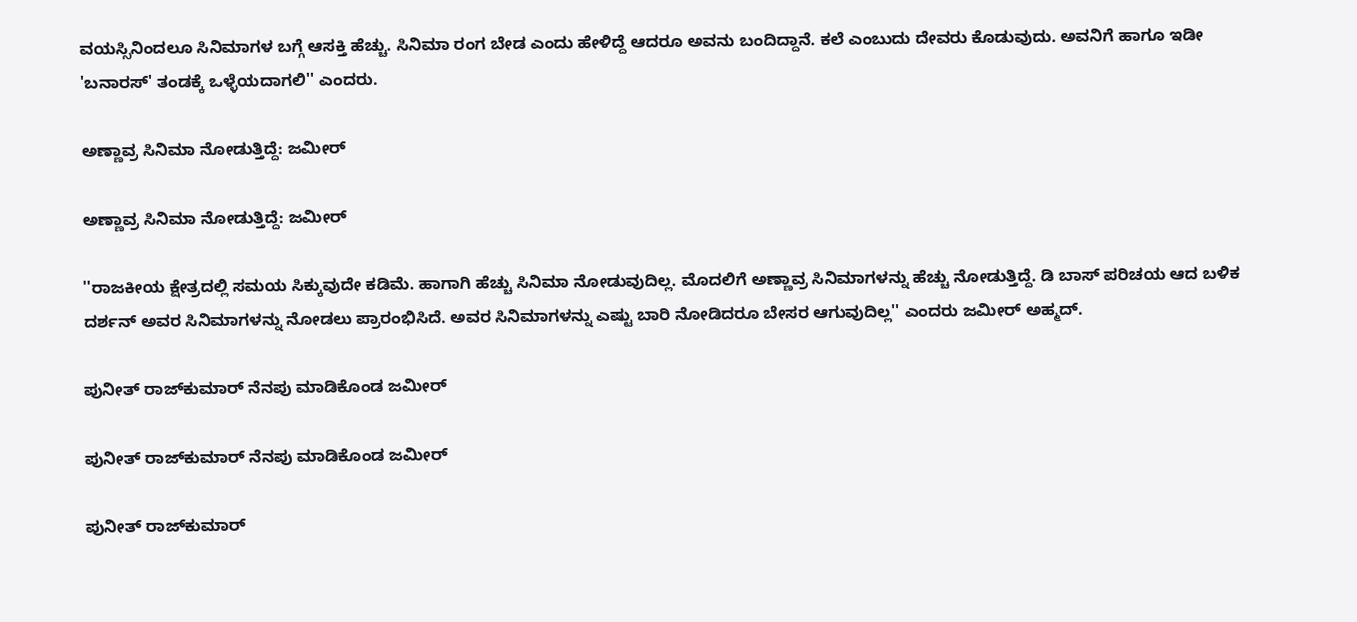ವಯಸ್ಸಿನಿಂದಲೂ ಸಿನಿಮಾಗಳ ಬಗ್ಗೆ ಆಸಕ್ತಿ ಹೆಚ್ಚು. ಸಿನಿಮಾ ರಂಗ ಬೇಡ ಎಂದು ಹೇಳಿದ್ದೆ ಆದರೂ ಅವನು ಬಂದಿದ್ದಾನೆ. ಕಲೆ ಎಂಬುದು ದೇವರು ಕೊಡುವುದು. ಅವನಿಗೆ ಹಾಗೂ ಇಡೀ 'ಬನಾರಸ್' ತಂಡಕ್ಕೆ ಒಳ್ಳೆಯದಾಗಲಿ'' ಎಂದರು.

ಅಣ್ಣಾವ್ರ ಸಿನಿಮಾ ನೋಡುತ್ತಿದ್ದೆ: ಜಮೀರ್

ಅಣ್ಣಾವ್ರ ಸಿನಿಮಾ ನೋಡುತ್ತಿದ್ದೆ: ಜಮೀರ್

''ರಾಜಕೀಯ ಕ್ಷೇತ್ರದಲ್ಲಿ ಸಮಯ ಸಿಕ್ಕುವುದೇ ಕಡಿಮೆ. ಹಾಗಾಗಿ ಹೆಚ್ಚು ಸಿನಿಮಾ ನೋಡುವುದಿಲ್ಲ. ಮೊದಲಿಗೆ ಅಣ್ಣಾವ್ರ ಸಿನಿಮಾಗಳನ್ನು ಹೆಚ್ಚು ನೋಡುತ್ತಿದ್ದೆ. ಡಿ ಬಾಸ್ ಪರಿಚಯ ಆದ ಬಳಿಕ ದರ್ಶನ್ ಅವರ ಸಿನಿಮಾಗಳನ್ನು ನೋಡಲು ಪ್ರಾರಂಭಿಸಿದೆ. ಅವರ ಸಿನಿಮಾಗಳನ್ನು ಎಷ್ಟು ಬಾರಿ ನೋಡಿದರೂ ಬೇಸರ ಆಗುವುದಿಲ್ಲ'' ಎಂದರು ಜಮೀರ್ ಅಹ್ಮದ್.

ಪುನೀತ್ ರಾಜ್‌ಕುಮಾರ್ ನೆನಪು ಮಾಡಿಕೊಂಡ ಜಮೀರ್

ಪುನೀತ್ ರಾಜ್‌ಕುಮಾರ್ ನೆನಪು ಮಾಡಿಕೊಂಡ ಜಮೀರ್

ಪುನೀತ್ ರಾಜ್‌ಕುಮಾರ್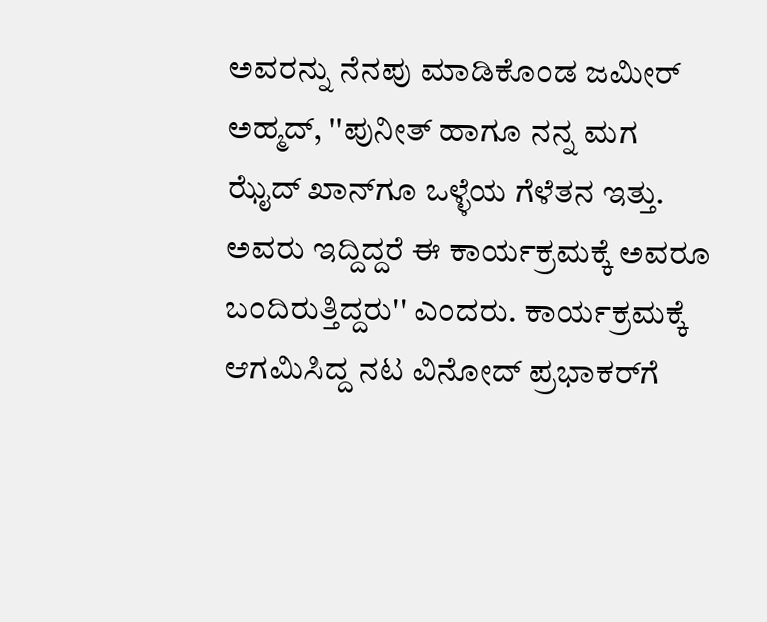ಅವರನ್ನು ನೆನಪು ಮಾಡಿಕೊಂಡ ಜಮೀರ್ ಅಹ್ಮದ್, ''ಪುನೀತ್ ಹಾಗೂ ನನ್ನ ಮಗ ಝೈದ್ ಖಾನ್‌ಗೂ ಒಳ್ಳೆಯ ಗೆಳೆತನ ಇತ್ತು. ಅವರು ಇದ್ದಿದ್ದರೆ ಈ ಕಾರ್ಯಕ್ರಮಕ್ಕೆ ಅವರೂ ಬಂದಿರುತ್ತಿದ್ದರು'' ಎಂದರು. ಕಾರ್ಯಕ್ರಮಕ್ಕೆ ಆಗಮಿಸಿದ್ದ ನಟ ವಿನೋದ್ ಪ್ರಭಾಕರ್‌ಗೆ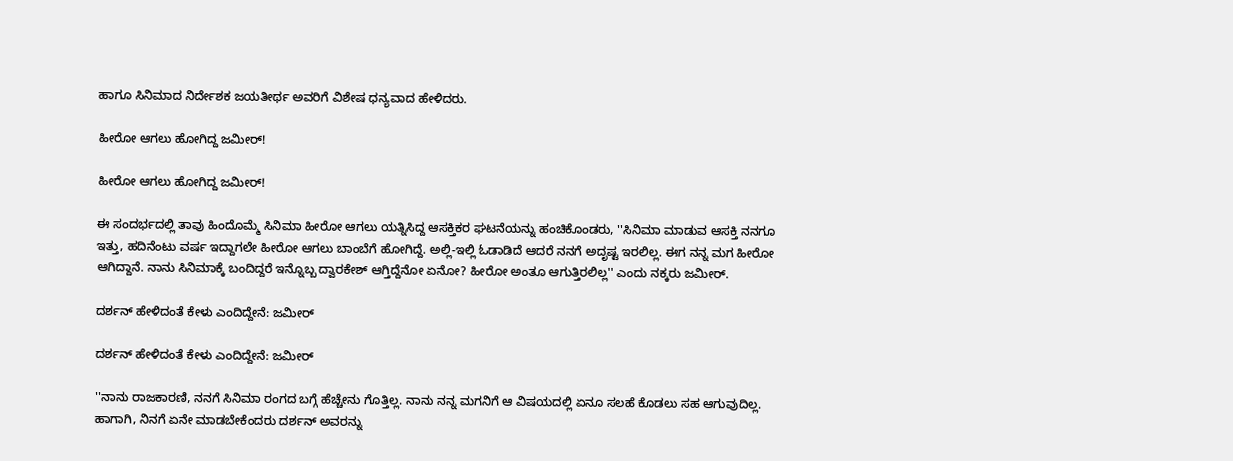ಹಾಗೂ ಸಿನಿಮಾದ ನಿರ್ದೇಶಕ ಜಯತೀರ್ಥ ಅವರಿಗೆ ವಿಶೇಷ ಧನ್ಯವಾದ ಹೇಳಿದರು.

ಹೀರೋ ಆಗಲು ಹೋಗಿದ್ದ ಜಮೀರ್!

ಹೀರೋ ಆಗಲು ಹೋಗಿದ್ದ ಜಮೀರ್!

ಈ ಸಂದರ್ಭದಲ್ಲಿ ತಾವು ಹಿಂದೊಮ್ಮೆ ಸಿನಿಮಾ ಹೀರೋ ಆಗಲು ಯತ್ನಿಸಿದ್ದ ಆಸಕ್ತಿಕರ ಘಟನೆಯನ್ನು ಹಂಚಿಕೊಂಡರು, ''ಸಿನಿಮಾ ಮಾಡುವ ಆಸಕ್ತಿ ನನಗೂ ಇತ್ತು, ಹದಿನೆಂಟು ವರ್ಷ ಇದ್ದಾಗಲೇ ಹೀರೋ ಆಗಲು ಬಾಂಬೆಗೆ ಹೋಗಿದ್ದೆ. ಅಲ್ಲಿ-ಇಲ್ಲಿ ಓಡಾಡಿದೆ ಆದರೆ ನನಗೆ ಅದೃಷ್ಟ ಇರಲಿಲ್ಲ. ಈಗ ನನ್ನ ಮಗ ಹೀರೋ ಆಗಿದ್ದಾನೆ. ನಾನು ಸಿನಿಮಾಕ್ಕೆ ಬಂದಿದ್ದರೆ ಇನ್ನೊಬ್ಬ ದ್ವಾರಕೇಶ್ ಆಗ್ತಿದ್ದೆನೋ ಏನೋ? ಹೀರೋ ಅಂತೂ ಆಗುತ್ತಿರಲಿಲ್ಲ'' ಎಂದು ನಕ್ಕರು ಜಮೀರ್.

ದರ್ಶನ್ ಹೇಳಿದಂತೆ ಕೇಳು ಎಂದಿದ್ದೇನೆ: ಜಮೀರ್

ದರ್ಶನ್ ಹೇಳಿದಂತೆ ಕೇಳು ಎಂದಿದ್ದೇನೆ: ಜಮೀರ್

''ನಾನು ರಾಜಕಾರಣಿ, ನನಗೆ ಸಿನಿಮಾ ರಂಗದ ಬಗ್ಗೆ ಹೆಚ್ಚೇನು ಗೊತ್ತಿಲ್ಲ. ನಾನು ನನ್ನ ಮಗನಿಗೆ ಆ ವಿಷಯದಲ್ಲಿ ಏನೂ ಸಲಹೆ ಕೊಡಲು ಸಹ ಆಗುವುದಿಲ್ಲ. ಹಾಗಾಗಿ, ನಿನಗೆ ಏನೇ ಮಾಡಬೇಕೆಂದರು ದರ್ಶನ್ ಅವರನ್ನು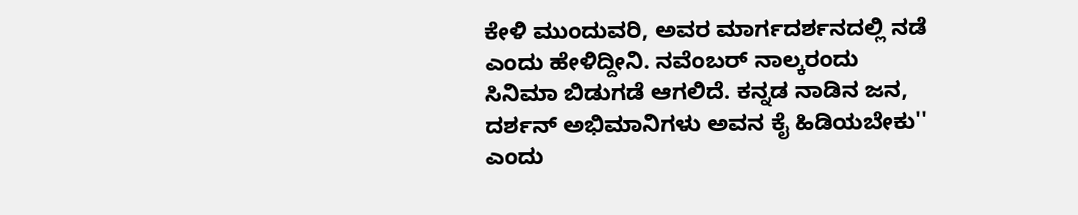ಕೇಳಿ ಮುಂದುವರಿ, ಅವರ ಮಾರ್ಗದರ್ಶನದಲ್ಲಿ ನಡೆ ಎಂದು ಹೇಳಿದ್ದೀನಿ. ನವೆಂಬರ್ ನಾಲ್ಕರಂದು ಸಿನಿಮಾ ಬಿಡುಗಡೆ ಆಗಲಿದೆ. ಕನ್ನಡ ನಾಡಿನ ಜನ, ದರ್ಶನ್ ಅಭಿಮಾನಿಗಳು ಅವನ ಕೈ ಹಿಡಿಯಬೇಕು'' ಎಂದು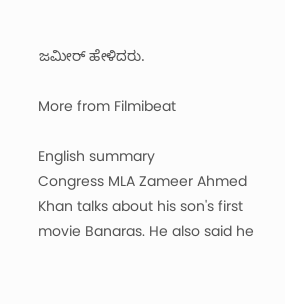ಜಮೀರ್ ಹೇಳಿದರು.

More from Filmibeat

English summary
Congress MLA Zameer Ahmed Khan talks about his son's first movie Banaras. He also said he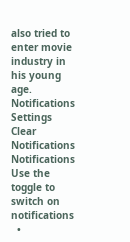also tried to enter movie industry in his young age.
Notifications
Settings
Clear Notifications
Notifications
Use the toggle to switch on notifications
  •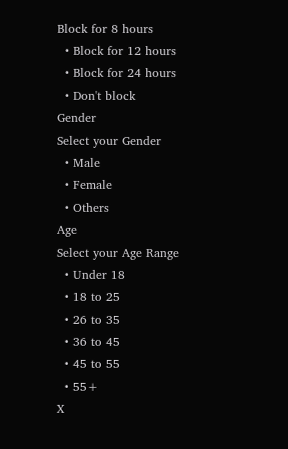Block for 8 hours
  • Block for 12 hours
  • Block for 24 hours
  • Don't block
Gender
Select your Gender
  • Male
  • Female
  • Others
Age
Select your Age Range
  • Under 18
  • 18 to 25
  • 26 to 35
  • 36 to 45
  • 45 to 55
  • 55+
X